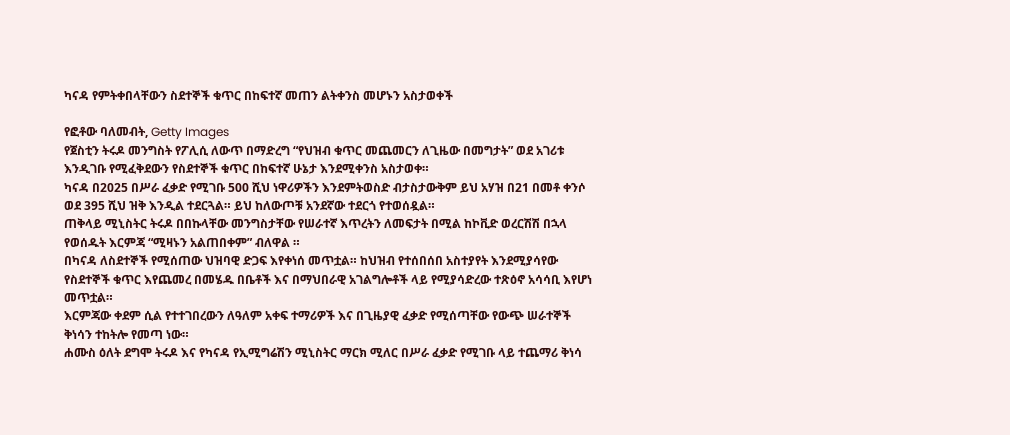ካናዳ የምትቀበላቸውን ስደተኞች ቁጥር በከፍተኛ መጠን ልትቀንስ መሆኑን አስታወቀች

የፎቶው ባለመብት, Getty Images
የጀስቲን ትሩዶ መንግስት የፖሊሲ ለውጥ በማድረግ “የህዝብ ቁጥር መጨመርን ለጊዜው በመግታት” ወደ አገሪቱ እንዲገቡ የሚፈቅደውን የስደተኞች ቁጥር በከፍተኛ ሁኔታ እንደሚቀንስ አስታወቀ።
ካናዳ በ2025 በሥራ ፈቃድ የሚገቡ 500 ሺህ ነዋሪዎችን እንደምትወስድ ብታስታውቅም ይህ አሃዝ በ21 በመቶ ቀንሶ ወደ 395 ሺህ ዝቅ እንዲል ተደርጓል። ይህ ከለውጦቹ አንደኛው ተደርጎ የተወሰዷል።
ጠቅላይ ሚኒስትር ትሩዶ በበኩላቸው መንግስታቸው የሠራተኛ እጥረትን ለመፍታት በሚል ከኮቪድ ወረርሽሽ በኋላ የወሰዱት እርምጃ “ሚዛኑን አልጠበቀም” ብለዋል ።
በካናዳ ለስደተኞች የሚሰጠው ህዝባዊ ድጋፍ እየቀነሰ መጥቷል። ከህዝብ የተሰበሰበ አስተያየት እንደሚያሳየው የስደተኞች ቁጥር እየጨመረ በመሄዱ በቤቶች እና በማህበራዊ አገልግሎቶች ላይ የሚያሳድረው ተጽዕኖ አሳሳቢ እየሆነ መጥቷል።
እርምጃው ቀደም ሲል የተተገበረውን ለዓለም አቀፍ ተማሪዎች እና በጊዜያዊ ፈቃድ የሚሰጣቸው የውጭ ሠራተኞች ቅነሳን ተከትሎ የመጣ ነው።
ሐሙስ ዕለት ደግሞ ትሩዶ እና የካናዳ የኢሚግሬሽን ሚኒስትር ማርክ ሚለር በሥራ ፈቃድ የሚገቡ ላይ ተጨማሪ ቅነሳ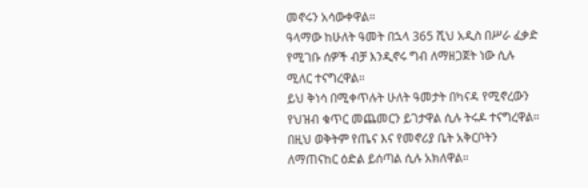መኖሩን አሳውቀዋል።
ዓላማው ከሁለት ዓመት በኋላ 365 ሺህ አዲስ በሥራ ፈቃድ የሚገቡ ሰዎች ብቻ እንዲኖሩ ግብ ለማዘጋጀት ነው ሲሉ ሚለር ተናግረዋል።
ይህ ቅነሳ በሚቀጥሉት ሁለት ዓመታት በካናዳ የሚኖረውን የህዝብ ቁጥር መጨመርን ይገታዋል ሲሉ ትሩዶ ተናግረዋል። በዚህ ወቅትም የጤና እና የመኖሪያ ቤት አቅርቦትን ለማጠናከር ዕድል ይሰጣል ሲሉ አክለዋል።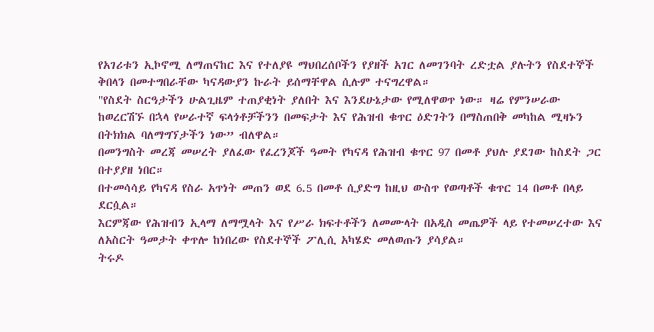የአገሪቱን ኢኮኖሚ ለማጠናከር እና የተለያዩ ማህበረሰቦችን የያዘች አገር ለመገንባት ረድቷል ያሉትን የስደተኞች ቅበላን በመተግበራቸው ካናዳውያን ኩራት ይሰማቸዋል ሲሉም ተናግረዋል።
"የስደት ስርዓታችን ሁልጊዜም ተጠያቂነት ያለበት እና እንደሁኔታው የሚለዋወጥ ነው። ዛሬ የምንሠራው ከወረርሽኙ በኋላ የሠራተኛ ፍላጎቶቻችንን በመፍታት እና የሕዝብ ቁጥር ዕድገትን በማስጠበቅ መካከል ሚዛኑን በትክክል ባለማግኘታችን ነው” ብለዋል።
በመንግስት መረጃ መሠረት ያለፈው የፈረንጆች ዓመት የካናዳ የሕዝብ ቁጥር 97 በመቶ ያህሉ ያደገው ከስደት ጋር በተያያዘ ነበር።
በተመሳሳይ የካናዳ የስራ አጥነት መጠን ወደ 6.5 በመቶ ሲያድግ ከዚህ ውስጥ የወጣቶች ቁጥር 14 በመቶ በላይ ደርሷል።
እርምጃው የሕዝብን ኢላማ ለማሟላት እና የሥራ ክፍተቶችን ለመሙላት በአዲስ መጤዎች ላይ የተመሠረተው እና ለአስርት ዓመታት ቀጥሎ ከነበረው የስደተኞች ፖሊሲ አካሄድ መለወጡን ያሳያል።
ትሩዶ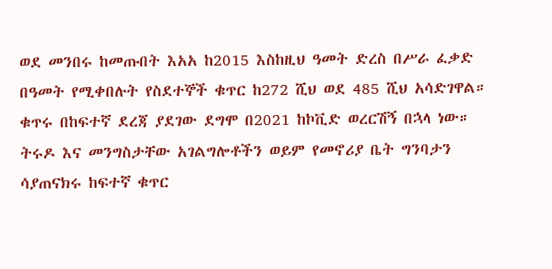ወደ መንበሩ ከመጡበት እአአ ከ2015 እስከዚህ ዓመት ድረስ በሥራ ፈቃድ በዓመት የሚቀበሉት የስደተኞች ቁጥር ከ272 ሺህ ወደ 485 ሺህ አሳድገዋል። ቁጥሩ በከፍተኛ ደረጃ ያደገው ደግሞ በ2021 ከኮቪድ ወረርሽኝ በኋላ ነው።
ትሩዶ እና መንግስታቸው አገልግሎቶችን ወይም የመኖሪያ ቤት ግንባታን ሳያጠናክሩ ከፍተኛ ቁጥር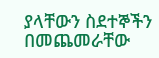ያላቸውን ስደተኞችን በመጨመራቸው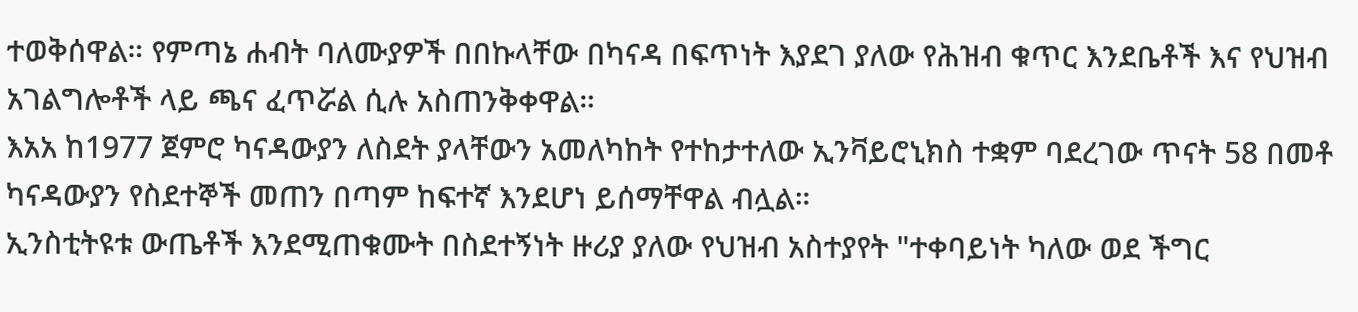ተወቅሰዋል። የምጣኔ ሐብት ባለሙያዎች በበኩላቸው በካናዳ በፍጥነት እያደገ ያለው የሕዝብ ቁጥር እንደቤቶች እና የህዝብ አገልግሎቶች ላይ ጫና ፈጥሯል ሲሉ አስጠንቅቀዋል።
እአአ ከ1977 ጀምሮ ካናዳውያን ለስደት ያላቸውን አመለካከት የተከታተለው ኢንቫይሮኒክስ ተቋም ባደረገው ጥናት 58 በመቶ ካናዳውያን የስደተኞች መጠን በጣም ከፍተኛ እንደሆነ ይሰማቸዋል ብሏል።
ኢንስቲትዩቱ ውጤቶች እንደሚጠቁሙት በስደተኝነት ዙሪያ ያለው የህዝብ አስተያየት "ተቀባይነት ካለው ወደ ችግር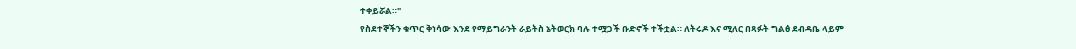ተቀይሯል።"
የስደተኞችን ቁጥር ቅነሳው እንደ የማይግራንት ራይትስ ኔትወርክ ባሉ ተሟጋች ቡድኖች ተችቷል። ለትሩዶ እና ሚለር በጻፉት ግልፅ ደብዳቤ ላይም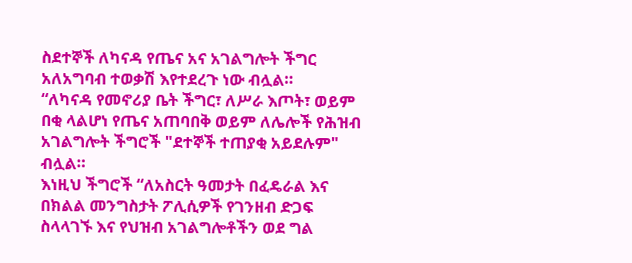ስደተኞች ለካናዳ የጤና አና አገልግሎት ችግር አለአግባብ ተወቃሽ እየተደረጉ ነው ብሏል።
“ለካናዳ የመኖሪያ ቤት ችግር፣ ለሥራ እጦት፣ ወይም በቂ ላልሆነ የጤና አጠባበቅ ወይም ለሌሎች የሕዝብ አገልግሎት ችግሮች "ደተኞች ተጠያቂ አይደሉም" ብሏል።
እነዚህ ችግሮች “ለአስርት ዓመታት በፈዴራል እና በክልል መንግስታት ፖሊሲዎች የገንዘብ ድጋፍ ስላላገኙ እና የህዝብ አገልግሎቶችን ወደ ግል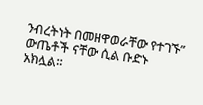ንብረትነት በመዘዋወራቸው የተገኙ” ውጤቶች ናቸው ሲል ቡድኑ አክሏል።